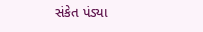સંકેત પંડ્યા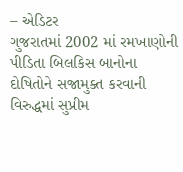– એડિટર
ગુજરાતમાં 2002 માં રમખાણોની પીડિતા બિલકિસ બાનોના દોષિતોને સજામુક્ત કરવાની વિરુદ્ધમાં સુપ્રીમ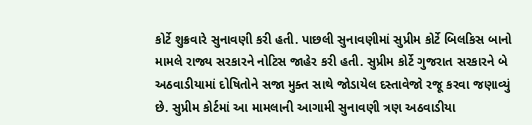કોર્ટે શુક્રવારે સુનાવણી કરી હતી. પાછલી સુનાવણીમાં સુપ્રીમ કોર્ટે બિલકિસ બાનો મામલે રાજ્ય સરકારને નોટિસ જાહેર કરી હતી. સુપ્રીમ કોર્ટે ગુજરાત સરકારને બે અઠવાડીયામાં દોષિતોને સજા મુક્ત સાથે જોડાયેલ દસ્તાવેજો રજૂ કરવા જણાવ્યું છે. સુપ્રીમ કોર્ટમાં આ મામલાની આગામી સુનાવણી ત્રણ અઠવાડીયા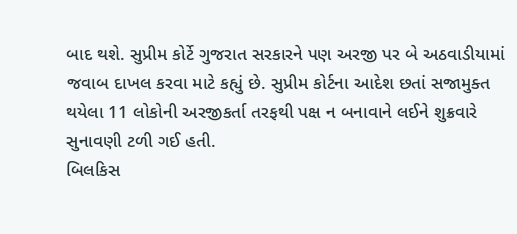બાદ થશે. સુપ્રીમ કોર્ટે ગુજરાત સરકારને પણ અરજી પર બે અઠવાડીયામાં જવાબ દાખલ કરવા માટે કહ્યું છે. સુપ્રીમ કોર્ટના આદેશ છતાં સજામુક્ત થયેલા 11 લોકોની અરજીકર્તા તરફથી પક્ષ ન બનાવાને લઈને શુક્રવારે સુનાવણી ટળી ગઈ હતી.
બિલકિસ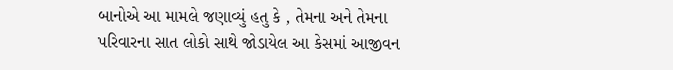બાનોએ આ મામલે જણાવ્યું હતુ કે , તેમના અને તેમના પરિવારના સાત લોકો સાથે જોડાયેલ આ કેસમાં આજીવન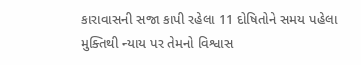કારાવાસની સજા કાપી રહેલા 11 દોષિતોને સમય પહેલા મુક્તિથી ન્યાય પર તેમનો વિશ્વાસ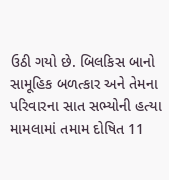ઉઠી ગયો છે. બિલકિસ બાનો સામૂહિક બળત્કાર અને તેમના પરિવારના સાત સભ્યોની હત્યા મામલામાં તમામ દોષિત 11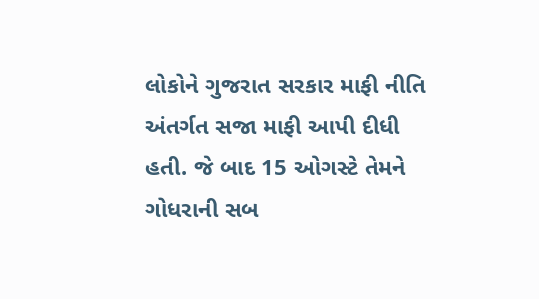લોકોને ગુજરાત સરકાર માફી નીતિ અંતર્ગત સજા માફી આપી દીધી હતી. જે બાદ 15 ઓગસ્ટે તેમને ગોધરાની સબ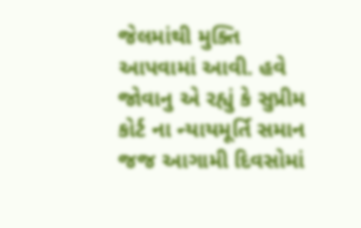જેલમાંથી મુક્તિ આપવામાં આવી. હવે જોવાનુ એ રહ્યું કે સુપ્રીમ કોર્ટ ના ન્યાયમૂર્તિ સમાન જજ આગામી દિવસોમાં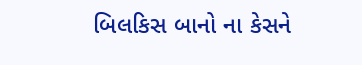બિલકિસ બાનો ના કેસને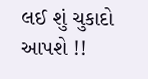લઈ શું ચુકાદો આપશે !!